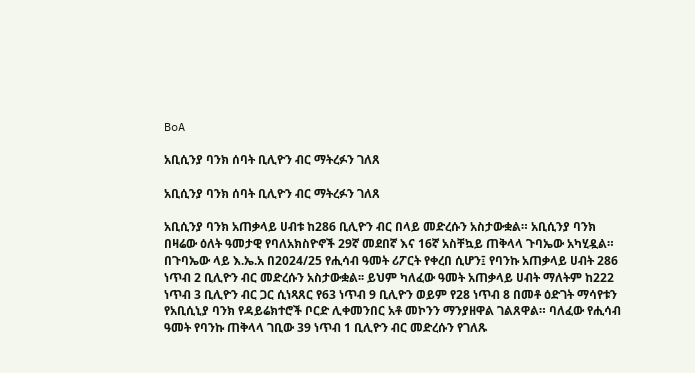BoA

አቢሲንያ ባንክ ሰባት ቢሊዮን ብር ማትረፉን ገለጸ

አቢሲንያ ባንክ ሰባት ቢሊዮን ብር ማትረፉን ገለጸ

አቢሲንያ ባንክ አጠቃላይ ሀብቱ ከ286 ቢሊዮን ብር በላይ መድረሱን አስታውቋል። አቢሲንያ ባንክ በዛሬው ዕለት ዓመታዊ የባለአክስዮኖች 29ኛ መደበኛ እና 16ኛ አስቸኳይ ጠቅላላ ጉባኤው አካሂዷል። በጉባኤው ላይ እ.ኤ.አ በ2024/25 የሒሳብ ዓመት ሪፖርት የቀረበ ሲሆን፤ የባንኩ አጠቃላይ ሀብት 286 ነጥብ 2 ቢሊዮን ብር መድረሱን አስታውቋል፡፡ ይህም ካለፈው ዓመት አጠቃላይ ሀብት ማለትም ከ222 ነጥብ 3 ቢሊዮን ብር ጋር ሲነጻጸር የ63 ነጥብ 9 ቢሊዮን ወይም የ28 ነጥብ 8 በመቶ ዕድገት ማሳየቱን የአቢሲኒያ ባንክ የዳይሬክተሮች ቦርድ ሊቀመንበር አቶ መኮንን ማንያዘዋል ገልጸዋል። ባለፈው የሒሳብ ዓመት የባንኩ ጠቅላላ ገቢው 39 ነጥብ 1 ቢሊዮን ብር መድረሱን የገለጹ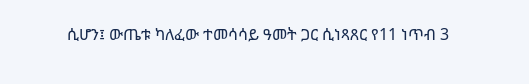ሲሆን፤ ውጤቱ ካለፈው ተመሳሳይ ዓመት ጋር ሲነጻጸር የ11 ነጥብ 3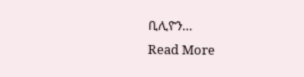ቢሊዮን…
Read More